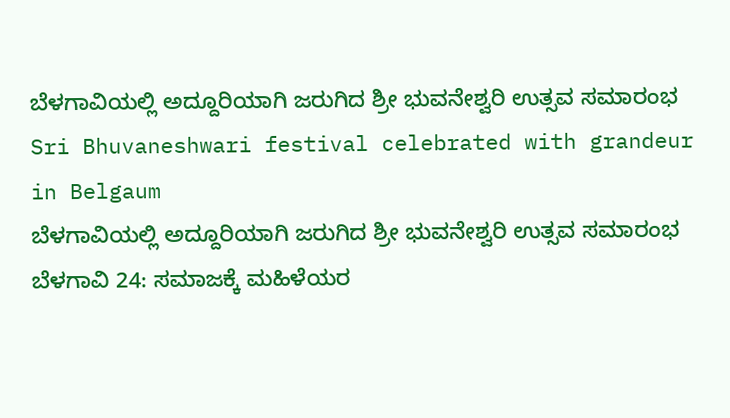ಬೆಳಗಾವಿಯಲ್ಲಿ ಅದ್ದೂರಿಯಾಗಿ ಜರುಗಿದ ಶ್ರೀ ಭುವನೇಶ್ವರಿ ಉತ್ಸವ ಸಮಾರಂಭ
Sri Bhuvaneshwari festival celebrated with grandeur in Belgaum
ಬೆಳಗಾವಿಯಲ್ಲಿ ಅದ್ದೂರಿಯಾಗಿ ಜರುಗಿದ ಶ್ರೀ ಭುವನೇಶ್ವರಿ ಉತ್ಸವ ಸಮಾರಂಭ
ಬೆಳಗಾವಿ 24: ಸಮಾಜಕ್ಕೆ ಮಹಿಳೆಯರ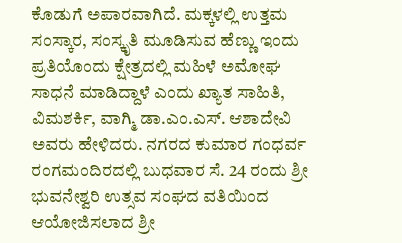ಕೊಡುಗೆ ಅಪಾರವಾಗಿದೆ. ಮಕ್ಕಳಲ್ಲಿ ಉತ್ತಮ ಸಂಸ್ಕಾರ, ಸಂಸ್ಕೃತಿ ಮೂಡಿಸುವ ಹೆಣ್ಣು ಇಂದು ಪ್ರತಿಯೊಂದು ಕ್ಷೇತ್ರದಲ್ಲಿ ಮಹಿಳೆ ಅಮೋಘ ಸಾಧನೆ ಮಾಡಿದ್ದಾಳೆ ಎಂದು ಖ್ಯಾತ ಸಾಹಿತಿ, ವಿಮಶರ್ಕಿ, ವಾಗ್ಮಿ ಡಾ.ಎಂ.ಎಸ್. ಆಶಾದೇವಿ ಅವರು ಹೇಳಿದರು. ನಗರದ ಕುಮಾರ ಗಂಧರ್ವ ರಂಗಮಂದಿರದಲ್ಲಿ ಬುಧವಾರ ಸೆ. 24 ರಂದು ಶ್ರೀ ಭುವನೇಶ್ವರಿ ಉತ್ಸವ ಸಂಘದ ವತಿಯಿಂದ ಆಯೋಜಿಸಲಾದ ಶ್ರೀ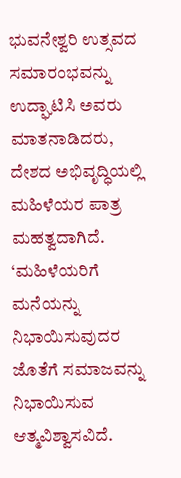ಭುವನೇಶ್ವರಿ ಉತ್ಸವದ ಸಮಾರಂಭವನ್ನು ಉದ್ಘಾಟಿಸಿ ಅವರು ಮಾತನಾಡಿದರು, ದೇಶದ ಅಭಿವೃದ್ಧಿಯಲ್ಲಿ ಮಹಿಳೆಯರ ಪಾತ್ರ ಮಹತ್ವದಾಗಿದೆ. ‘ಮಹಿಳೆಯರಿಗೆ ಮನೆಯನ್ನು ನಿಭಾಯಿಸುವುದರ ಜೊತೆಗೆ ಸಮಾಜವನ್ನು ನಿಭಾಯಿಸುವ ಆತ್ಮವಿಶ್ವಾಸವಿದೆ.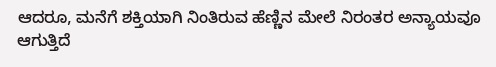ಆದರೂ, ಮನೆಗೆ ಶಕ್ತಿಯಾಗಿ ನಿಂತಿರುವ ಹೆಣ್ಣಿನ ಮೇಲೆ ನಿರಂತರ ಅನ್ಯಾಯವೂ ಆಗುತ್ತಿದೆ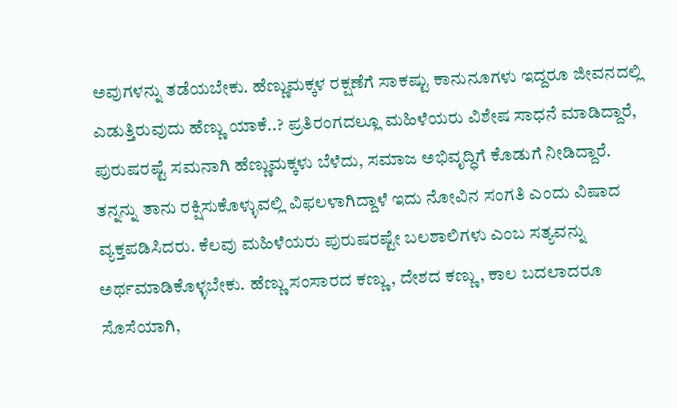ಅವುಗಳನ್ನು ತಡೆಯಬೇಕು. ಹೆಣ್ಣುಮಕ್ಕಳ ರಕ್ಷಣೆಗೆ ಸಾಕಷ್ಟು ಕಾನುನೂಗಳು ಇದ್ದರೂ ಜೀವನದಲ್ಲಿ ಎಡುತ್ತಿರುವುದು ಹೆಣ್ಣು ಯಾಕೆ..? ಪ್ರತಿರಂಗದಲ್ಲೂ ಮಹಿಳೆಯರು ವಿಶೇಷ ಸಾಧನೆ ಮಾಡಿದ್ದಾರೆ, ಪುರುಷರಷ್ಟೆ ಸಮನಾಗಿ ಹೆಣ್ಣುಮಕ್ಕಳು ಬೆಳೆದು, ಸಮಾಜ ಅಭಿವೃದ್ಧಿಗೆ ಕೊಡುಗೆ ನೀಡಿದ್ದಾರೆ. ತನ್ನನ್ನು ತಾನು ರಕ್ಷಿಸುಕೊಳ್ಳುವಲ್ಲಿ ವಿಫಲಳಾಗಿದ್ದಾಳೆ ಇದು ನೋವಿನ ಸಂಗತಿ ಎಂದು ವಿಷಾದ ವ್ಯಕ್ತಪಡಿಸಿದರು. ಕೆಲವು ಮಹಿಳೆಯರು ಪುರುಷರಷ್ಟೇ ಬಲಶಾಲಿಗಳು ಎಂಬ ಸತ್ಯವನ್ನು ಅರ್ಥಮಾಡಿಕೊಳ್ಳಬೇಕು. ಹೆಣ್ಣು ಸಂಸಾರದ ಕಣ್ಣು, ದೇಶದ ಕಣ್ಣು, ಕಾಲ ಬದಲಾದರೂ ಸೊಸೆಯಾಗಿ,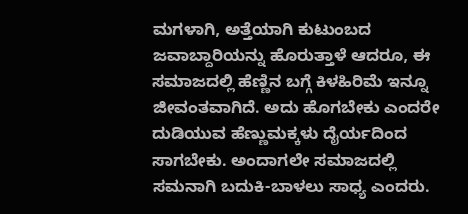ಮಗಳಾಗಿ, ಅತ್ತೆಯಾಗಿ ಕುಟುಂಬದ ಜವಾಬ್ದಾರಿಯನ್ನು ಹೊರುತ್ತಾಳೆ ಆದರೂ, ಈ ಸಮಾಜದಲ್ಲಿ ಹೆಣ್ಣಿನ ಬಗ್ಗೆ ಕಿಳಹಿರಿಮೆ ಇನ್ನೂ ಜೀವಂತವಾಗಿದೆ. ಅದು ಹೊಗಬೇಕು ಎಂದರೇ ದುಡಿಯುವ ಹೆಣ್ಣುಮಕ್ಕಳು ದೈರ್ಯದಿಂದ ಸಾಗಬೇಕು. ಅಂದಾಗಲೇ ಸಮಾಜದಲ್ಲಿ ಸಮನಾಗಿ ಬದುಕಿ-ಬಾಳಲು ಸಾಧ್ಯ ಎಂದರು.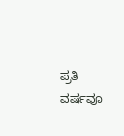ಪ್ರತಿ ವರ್ಷವೂ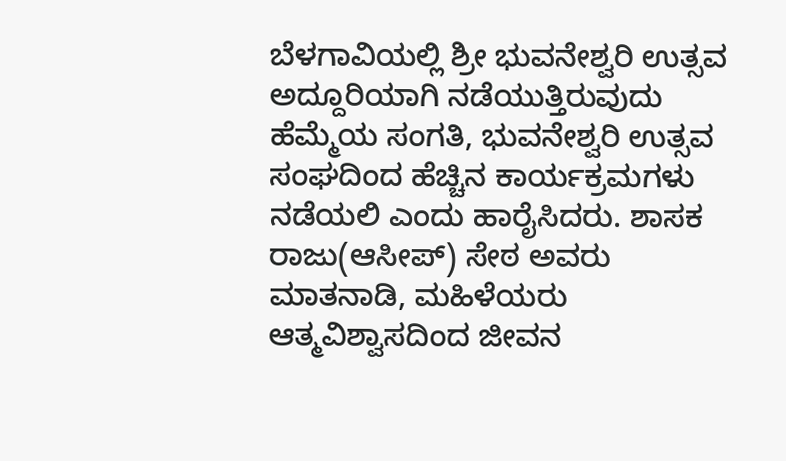ಬೆಳಗಾವಿಯಲ್ಲಿ ಶ್ರೀ ಭುವನೇಶ್ವರಿ ಉತ್ಸವ ಅದ್ದೂರಿಯಾಗಿ ನಡೆಯುತ್ತಿರುವುದು ಹೆಮ್ಮೆಯ ಸಂಗತಿ, ಭುವನೇಶ್ವರಿ ಉತ್ಸವ ಸಂಘದಿಂದ ಹೆಚ್ಚಿನ ಕಾರ್ಯಕ್ರಮಗಳು ನಡೆಯಲಿ ಎಂದು ಹಾರೈಸಿದರು. ಶಾಸಕ ರಾಜು(ಆಸೀಪ್) ಸೇಠ ಅವರು ಮಾತನಾಡಿ, ಮಹಿಳೆಯರು ಆತ್ಮವಿಶ್ವಾಸದಿಂದ ಜೀವನ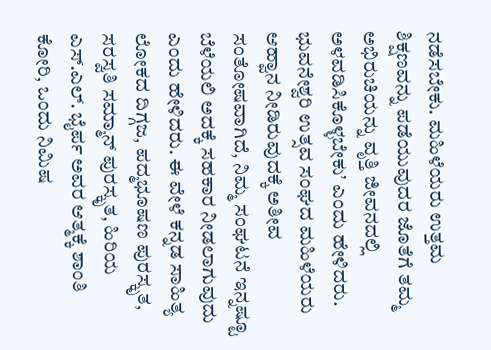ನಡೆಸಬೇಕು. ಮಹಿಳೆಯರು ಉತ್ತಮ ಶಿಕ್ಷಣವನ್ನು ಪಡೆಯುವುದರ ಜೊತೆಗೆ ತಮ್ಮ ಅಭಿರುಚಿಯನ್ನು ವೃತ್ತಿ ಜೀವನದಲ್ಲಿ ಅಳವಡಿಸಿಕೊಳ್ಳಬೇಕು’ ಎಂದು ಹೇಳಿದರು. ಭುವನೇಶ್ವರಿ ಉತ್ಸವ ಸಂಘದ ಮಹಿಳೆಯರು ಆಹ್ವಾನ ನೀಡಿರುವುದಕ್ಕೆ ಅತೀವ ಸಂತೋಷವಾಗಿದೆ, ನಿಮ್ಮ ಸಂಘಟನೆ ಇನ್ನಷ್ಟೂ ಬೆಳೆಯಲಿ ಅದಕ್ಕೆ ಸಹಕಾರ ನೀಡಲಾಗುವುದು ಎಂದು ಹೇಳಿದರು. ಈ ವೇಳೆ ಕನ್ನಡ ಸಾಹಿತ್ಯ ಲೋಕದ ದಿಗ್ಗಜ, ಪದ್ಮಭೂಷಣ ಪುರಸ್ಕೃತ, ಸರಸ್ವತಿ ಸಮ್ಮಾನ್ ಪುರಸ್ಕೃತ, ಹಿರಿಯ ಎಸ್.ಎಲ್. ಭೈರ್ಪ ಅವರ ಆತ್ಮಕ್ಕೆ ಶಾಂತಿ ಕೋರಿ, ಒಂದು ನಿಮಿಷ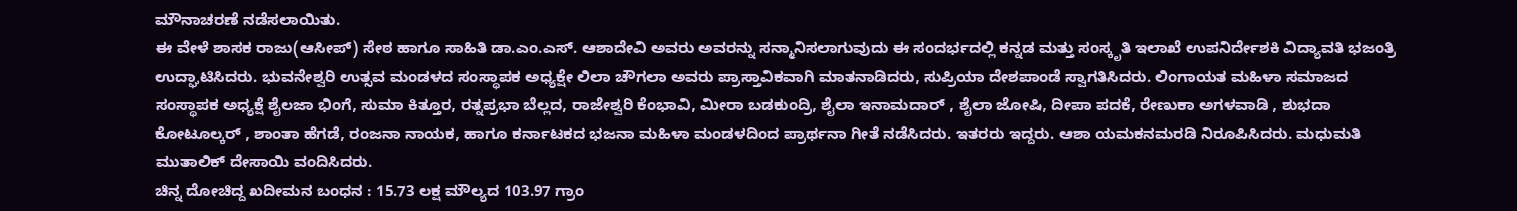ಮೌನಾಚರಣೆ ನಡೆಸಲಾಯಿತು.
ಈ ವೇಳೆ ಶಾಸಕ ರಾಜು(ಆಸೀಪ್) ಸೇಠ ಹಾಗೂ ಸಾಹಿತಿ ಡಾ.ಎಂ.ಎಸ್. ಆಶಾದೇವಿ ಅವರು ಅವರನ್ನು ಸನ್ಮಾನಿಸಲಾಗುವುದು ಈ ಸಂದರ್ಭದಲ್ಲಿ ಕನ್ನಡ ಮತ್ತು ಸಂಸ್ಕೃತಿ ಇಲಾಖೆ ಉಪನಿರ್ದೇಶಕಿ ವಿದ್ಯಾವತಿ ಭಜಂತ್ರಿ ಉದ್ಘಾಟಿಸಿದರು. ಭುವನೇಶ್ವರಿ ಉತ್ಸವ ಮಂಡಳದ ಸಂಸ್ಥಾಪಕ ಅಧ್ಯಕ್ಷೇ ಲಿಲಾ ಚೌಗಲಾ ಅವರು ಪ್ರಾಸ್ತಾವಿಕವಾಗಿ ಮಾತನಾಡಿದರು, ಸುಪ್ರಿಯಾ ದೇಶಪಾಂಡೆ ಸ್ವಾಗತಿಸಿದರು. ಲಿಂಗಾಯತ ಮಹಿಳಾ ಸಮಾಜದ ಸಂಸ್ಥಾಪಕ ಅಧ್ಯಕ್ಷೆ ಶೈಲಜಾ ಭಿಂಗೆ, ಸುಮಾ ಕಿತ್ತೂರ, ರತ್ನಪ್ರಭಾ ಬೆಲ್ಲದ, ರಾಜೇಶ್ವರಿ ಕೆಂಭಾವಿ, ಮೀರಾ ಬಡಕುಂದ್ರಿ, ಶೈಲಾ ಇನಾಮದಾರ್ , ಶೈಲಾ ಜೋಷಿ, ದೀಪಾ ಪದಕೆ, ರೇಣುಕಾ ಅಗಳವಾಡಿ , ಶುಭದಾ ಕೋಟೂಲ್ಕರ್ , ಶಾಂತಾ ಹೆಗಡೆ, ರಂಜನಾ ನಾಯಕ, ಹಾಗೂ ಕರ್ನಾಟಕದ ಭಜನಾ ಮಹಿಳಾ ಮಂಡಳದಿಂದ ಪ್ರಾರ್ಥನಾ ಗೀತೆ ನಡೆಸಿದರು. ಇತರರು ಇದ್ದರು. ಆಶಾ ಯಮಕನಮರಡಿ ನಿರೂಪಿಸಿದರು. ಮಧುಮತಿ ಮುತಾಲಿಕ್ ದೇಸಾಯಿ ವಂದಿಸಿದರು.
ಚಿನ್ನ ದೋಚಿದ್ದ ಖದೀಮನ ಬಂಧನ : 15.73 ಲಕ್ಷ ಮೌಲ್ಯದ 103.97 ಗ್ರಾಂ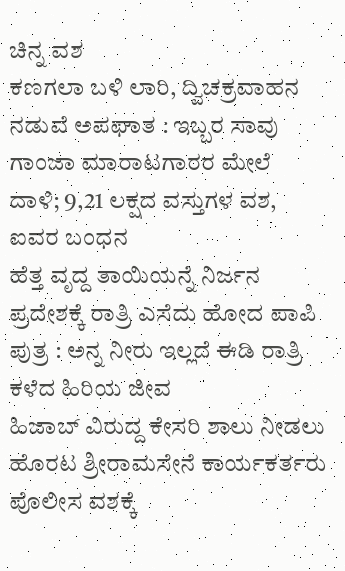ಚಿನ್ನ ವಶ
ಕಣಗಲಾ ಬಳಿ ಲಾರಿ, ದ್ವಿಚಕ್ರವಾಹನ ನಡುವೆ ಅಪಘಾತ : ಇಬ್ಬರ ಸಾವು
ಗಾಂಜಾ ಮಾರಾಟಗಾರರ ಮೇಲೆ ದಾಳಿ; 9,21 ಲಕ್ಷದ ವಸ್ತುಗಳ ವಶ, ಐವರ ಬಂಧನ
ಹೆತ್ತ ವೃದ್ದ ತಾಯಿಯನ್ನೆ ನಿರ್ಜನ ಪ್ರದೇಶಕ್ಕೆ ರಾತ್ರಿ ಎಸೆದು ಹೋದ ಪಾಪಿ ಪುತ್ರ : ಅನ್ನ ನೀರು ಇಲ್ಲದೆ ಈಡಿ ರಾತ್ರಿ ಕಳೆದ ಹಿರಿಯ ಜೀವ
ಹಿಜಾಬ್ ವಿರುದ್ದ ಕೇಸರಿ ಶಾಲು ನೀಡಲು ಹೊರಟ ಶ್ರೀರಾಮಸೇನೆ ಕಾರ್ಯಕರ್ತರು ಪೊಲೀಸ ವಶಕ್ಕೆ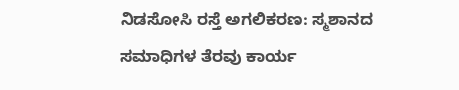ನಿಡಸೋಸಿ ರಸ್ತೆ ಅಗಲಿಕರಣ: ಸ್ಮಶಾನದ ಸಮಾಧಿಗಳ ತೆರವು ಕಾರ್ಯ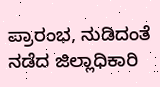ಪ್ರಾರಂಭ, ನುಡಿದಂತೆ ನಡೆದ ಜಿಲ್ಲಾಧಿಕಾರಿ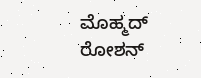ಮೊಹ್ಮದ್ ರೋಶನ್